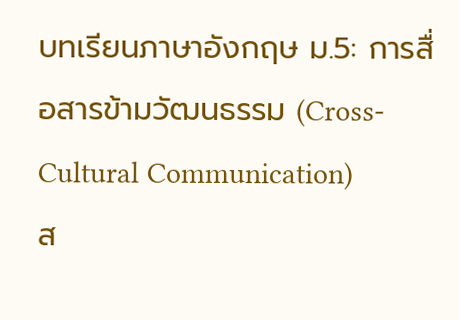บทเรียนภาษาอังกฤษ ม.5: การสื่อสารข้ามวัฒนธรรม (Cross-Cultural Communication)
ส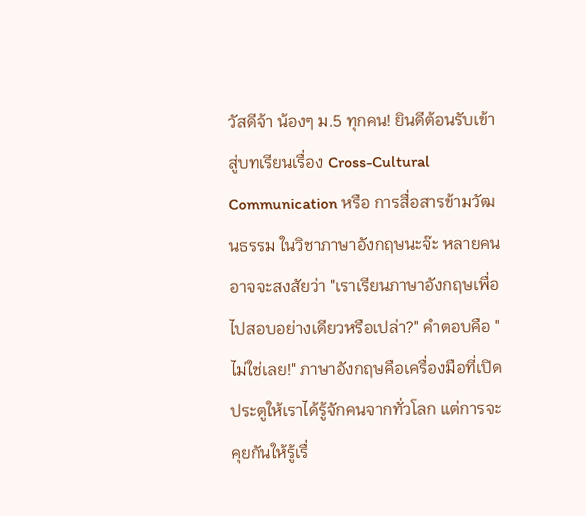วัสดีจ้า น้องๆ ม.5 ทุกคน! ยินดีต้อนรับเข้าสู่บทเรียนเรื่อง Cross-Cultural Communication หรือ การสื่อสารข้ามวัฒนธรรม ในวิชาภาษาอังกฤษนะจ๊ะ หลายคนอาจจะสงสัยว่า "เราเรียนภาษาอังกฤษเพื่อไปสอบอย่างเดียวหรือเปล่า?" คำตอบคือ "ไม่ใช่เลย!" ภาษาอังกฤษคือเครื่องมือที่เปิดประตูให้เราได้รู้จักคนจากทั่วโลก แต่การจะคุยกันให้รู้เรื่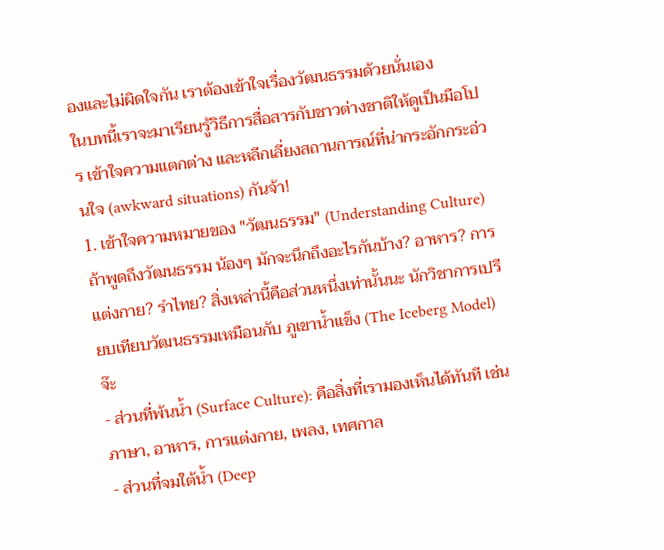องและไม่ผิดใจกัน เราต้องเข้าใจเรื่องวัฒนธรรมด้วยนั่นเอง
ในบทนี้เราจะมาเรียนรู้วิธีการสื่อสารกับชาวต่างชาติให้ดูเป็นมือโปร เข้าใจความแตกต่าง และหลีกเลี่ยงสถานการณ์ที่น่ากระอักกระอ่วนใจ (awkward situations) กันจ้า!
1. เข้าใจความหมายของ "วัฒนธรรม" (Understanding Culture)
ถ้าพูดถึงวัฒนธรรม น้องๆ มักจะนึกถึงอะไรกันบ้าง? อาหาร? การแต่งกาย? รำไทย? สิ่งเหล่านี้คือส่วนหนึ่งเท่านั้นนะ นักวิชาการเปรียบเทียบวัฒนธรรมเหมือนกับ ภูเขาน้ำแข็ง (The Iceberg Model) จ๊ะ
- ส่วนที่พ้นน้ำ (Surface Culture): คือสิ่งที่เรามองเห็นได้ทันที เช่น ภาษา, อาหาร, การแต่งกาย, เพลง, เทศกาล
- ส่วนที่จมใต้น้ำ (Deep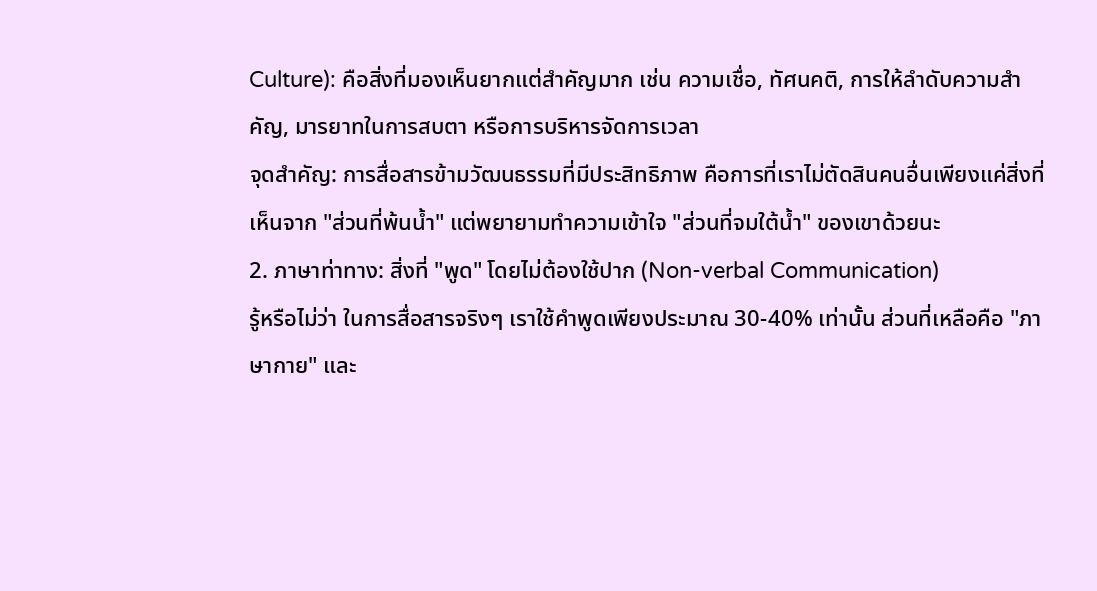Culture): คือสิ่งที่มองเห็นยากแต่สำคัญมาก เช่น ความเชื่อ, ทัศนคติ, การให้ลำดับความสำคัญ, มารยาทในการสบตา หรือการบริหารจัดการเวลา
จุดสำคัญ: การสื่อสารข้ามวัฒนธรรมที่มีประสิทธิภาพ คือการที่เราไม่ตัดสินคนอื่นเพียงแค่สิ่งที่เห็นจาก "ส่วนที่พ้นน้ำ" แต่พยายามทำความเข้าใจ "ส่วนที่จมใต้น้ำ" ของเขาด้วยนะ
2. ภาษาท่าทาง: สิ่งที่ "พูด" โดยไม่ต้องใช้ปาก (Non-verbal Communication)
รู้หรือไม่ว่า ในการสื่อสารจริงๆ เราใช้คำพูดเพียงประมาณ 30-40% เท่านั้น ส่วนที่เหลือคือ "ภาษากาย" และ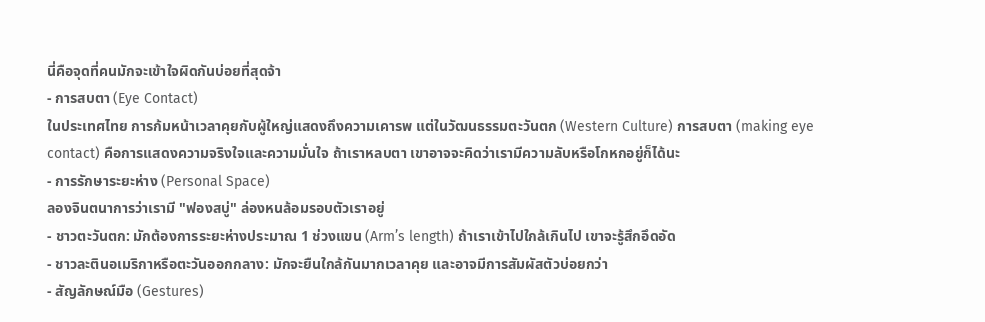นี่คือจุดที่คนมักจะเข้าใจผิดกันบ่อยที่สุดจ้า
- การสบตา (Eye Contact)
ในประเทศไทย การก้มหน้าเวลาคุยกับผู้ใหญ่แสดงถึงความเคารพ แต่ในวัฒนธรรมตะวันตก (Western Culture) การสบตา (making eye contact) คือการแสดงความจริงใจและความมั่นใจ ถ้าเราหลบตา เขาอาจจะคิดว่าเรามีความลับหรือโกหกอยู่ก็ได้นะ
- การรักษาระยะห่าง (Personal Space)
ลองจินตนาการว่าเรามี "ฟองสบู่" ล่องหนล้อมรอบตัวเราอยู่
- ชาวตะวันตก: มักต้องการระยะห่างประมาณ 1 ช่วงแขน (Arm’s length) ถ้าเราเข้าไปใกล้เกินไป เขาจะรู้สึกอึดอัด
- ชาวละตินอเมริกาหรือตะวันออกกลาง: มักจะยืนใกล้กันมากเวลาคุย และอาจมีการสัมผัสตัวบ่อยกว่า
- สัญลักษณ์มือ (Gestures)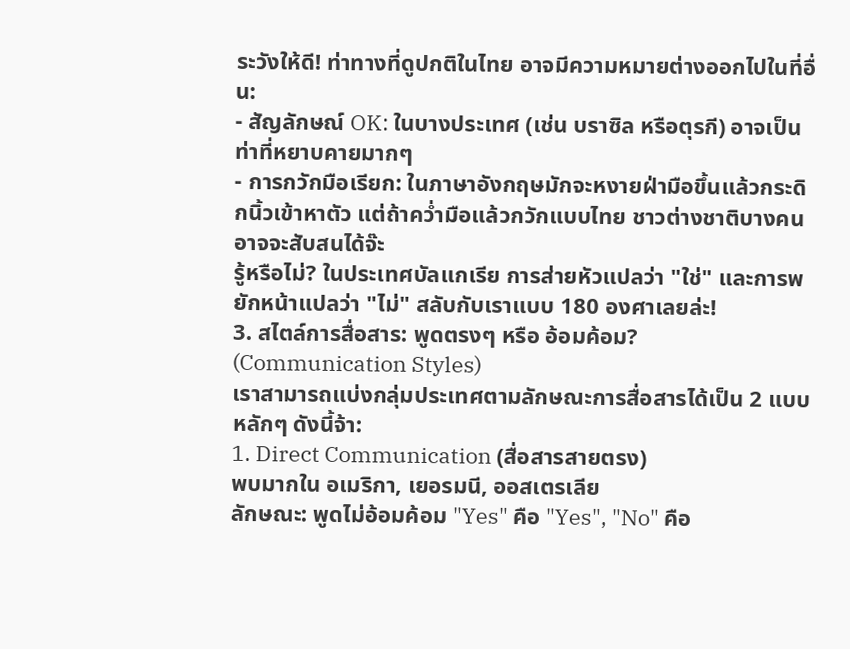ระวังให้ดี! ท่าทางที่ดูปกติในไทย อาจมีความหมายต่างออกไปในที่อื่น:
- สัญลักษณ์ OK: ในบางประเทศ (เช่น บราซิล หรือตุรกี) อาจเป็นท่าที่หยาบคายมากๆ
- การกวักมือเรียก: ในภาษาอังกฤษมักจะหงายฝ่ามือขึ้นแล้วกระดิกนิ้วเข้าหาตัว แต่ถ้าคว่ำมือแล้วกวักแบบไทย ชาวต่างชาติบางคนอาจจะสับสนได้จ๊ะ
รู้หรือไม่? ในประเทศบัลแกเรีย การส่ายหัวแปลว่า "ใช่" และการพยักหน้าแปลว่า "ไม่" สลับกับเราแบบ 180 องศาเลยล่ะ!
3. สไตล์การสื่อสาร: พูดตรงๆ หรือ อ้อมค้อม? (Communication Styles)
เราสามารถแบ่งกลุ่มประเทศตามลักษณะการสื่อสารได้เป็น 2 แบบหลักๆ ดังนี้จ้า:
1. Direct Communication (สื่อสารสายตรง)
พบมากใน อเมริกา, เยอรมนี, ออสเตรเลีย
ลักษณะ: พูดไม่อ้อมค้อม "Yes" คือ "Yes", "No" คือ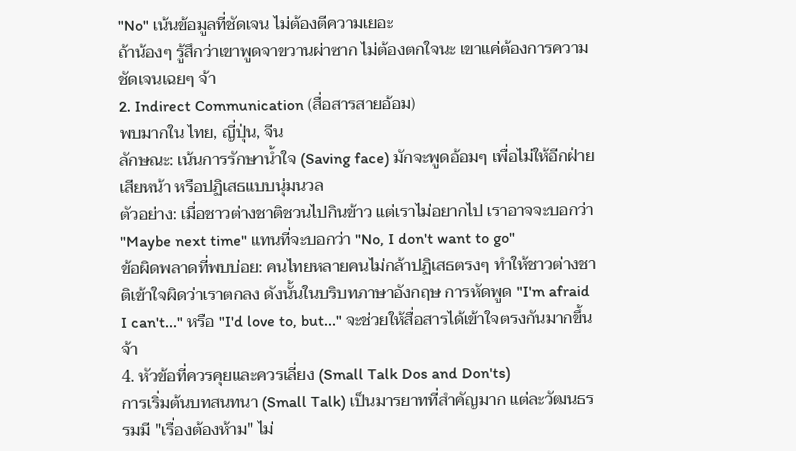"No" เน้นข้อมูลที่ชัดเจน ไม่ต้องตีความเยอะ
ถ้าน้องๆ รู้สึกว่าเขาพูดจาขวานผ่าซาก ไม่ต้องตกใจนะ เขาแค่ต้องการความชัดเจนเฉยๆ จ้า
2. Indirect Communication (สื่อสารสายอ้อม)
พบมากใน ไทย, ญี่ปุ่น, จีน
ลักษณะ: เน้นการรักษาน้ำใจ (Saving face) มักจะพูดอ้อมๆ เพื่อไม่ให้อีกฝ่ายเสียหน้า หรือปฏิเสธแบบนุ่มนวล
ตัวอย่าง: เมื่อชาวต่างชาติชวนไปกินข้าว แต่เราไม่อยากไป เราอาจจะบอกว่า "Maybe next time" แทนที่จะบอกว่า "No, I don't want to go"
ข้อผิดพลาดที่พบบ่อย: คนไทยหลายคนไม่กล้าปฏิเสธตรงๆ ทำให้ชาวต่างชาติเข้าใจผิดว่าเราตกลง ดังนั้นในบริบทภาษาอังกฤษ การหัดพูด "I'm afraid I can't..." หรือ "I'd love to, but..." จะช่วยให้สื่อสารได้เข้าใจตรงกันมากขึ้นจ้า
4. หัวข้อที่ควรคุยและควรเลี่ยง (Small Talk Dos and Don'ts)
การเริ่มต้นบทสนทนา (Small Talk) เป็นมารยาทที่สำคัญมาก แต่ละวัฒนธรรมมี "เรื่องต้องห้าม" ไม่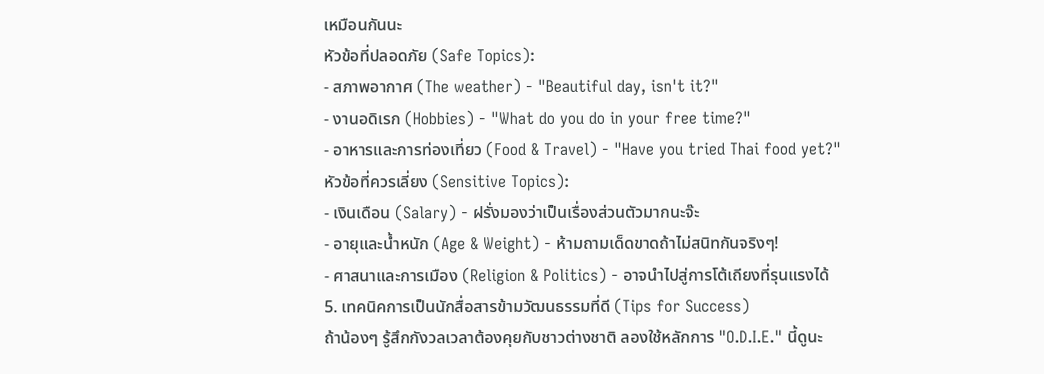เหมือนกันนะ
หัวข้อที่ปลอดภัย (Safe Topics):
- สภาพอากาศ (The weather) - "Beautiful day, isn't it?"
- งานอดิเรก (Hobbies) - "What do you do in your free time?"
- อาหารและการท่องเที่ยว (Food & Travel) - "Have you tried Thai food yet?"
หัวข้อที่ควรเลี่ยง (Sensitive Topics):
- เงินเดือน (Salary) - ฝรั่งมองว่าเป็นเรื่องส่วนตัวมากนะจ๊ะ
- อายุและน้ำหนัก (Age & Weight) - ห้ามถามเด็ดขาดถ้าไม่สนิทกันจริงๆ!
- ศาสนาและการเมือง (Religion & Politics) - อาจนำไปสู่การโต้เถียงที่รุนแรงได้
5. เทคนิคการเป็นนักสื่อสารข้ามวัฒนธรรมที่ดี (Tips for Success)
ถ้าน้องๆ รู้สึกกังวลเวลาต้องคุยกับชาวต่างชาติ ลองใช้หลักการ "O.D.I.E." นี้ดูนะ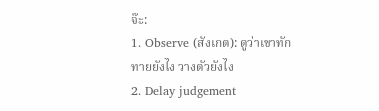จ๊ะ:
1. Observe (สังเกต): ดูว่าเขาทักทายยังไง วางตัวยังไง
2. Delay judgement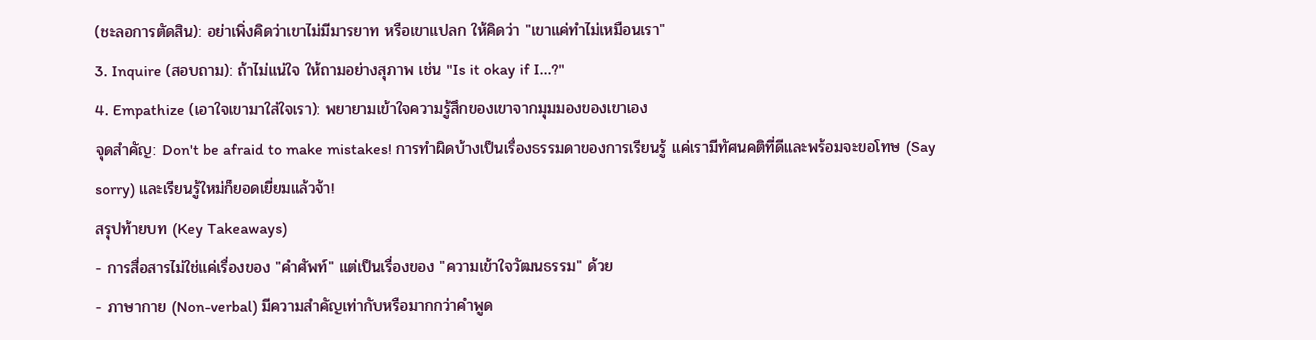(ชะลอการตัดสิน): อย่าเพิ่งคิดว่าเขาไม่มีมารยาท หรือเขาแปลก ให้คิดว่า "เขาแค่ทำไม่เหมือนเรา"
3. Inquire (สอบถาม): ถ้าไม่แน่ใจ ให้ถามอย่างสุภาพ เช่น "Is it okay if I...?"
4. Empathize (เอาใจเขามาใส่ใจเรา): พยายามเข้าใจความรู้สึกของเขาจากมุมมองของเขาเอง
จุดสำคัญ: Don't be afraid to make mistakes! การทำผิดบ้างเป็นเรื่องธรรมดาของการเรียนรู้ แค่เรามีทัศนคติที่ดีและพร้อมจะขอโทษ (Say sorry) และเรียนรู้ใหม่ก็ยอดเยี่ยมแล้วจ้า!
สรุปท้ายบท (Key Takeaways)
- การสื่อสารไม่ใช่แค่เรื่องของ "คำศัพท์" แต่เป็นเรื่องของ "ความเข้าใจวัฒนธรรม" ด้วย
- ภาษากาย (Non-verbal) มีความสำคัญเท่ากับหรือมากกว่าคำพูด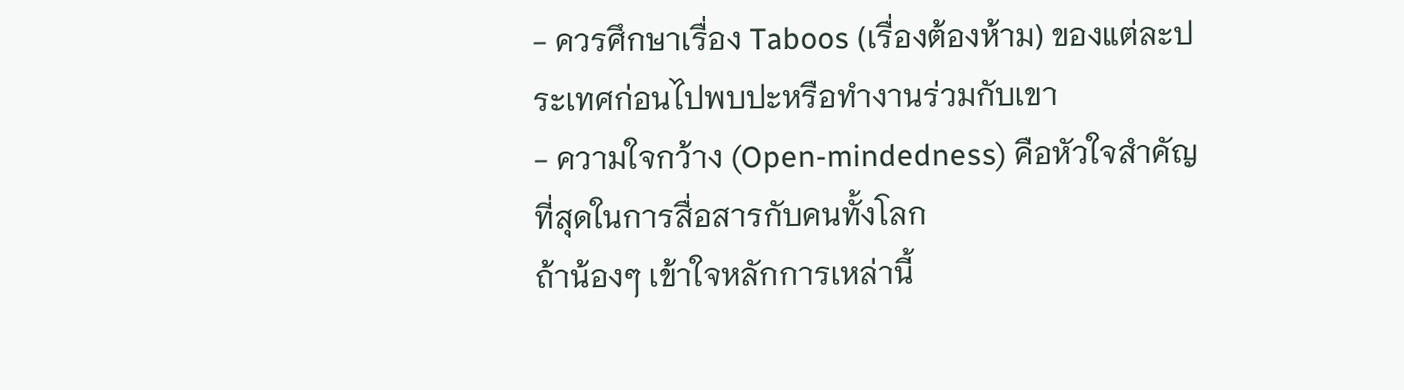- ควรศึกษาเรื่อง Taboos (เรื่องต้องห้าม) ของแต่ละประเทศก่อนไปพบปะหรือทำงานร่วมกับเขา
- ความใจกว้าง (Open-mindedness) คือหัวใจสำคัญที่สุดในการสื่อสารกับคนทั้งโลก
ถ้าน้องๆ เข้าใจหลักการเหล่านี้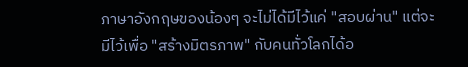ภาษาอังกฤษของน้องๆ จะไม่ได้มีไว้แค่ "สอบผ่าน" แต่จะมีไว้เพื่อ "สร้างมิตรภาพ" กับคนทั่วโลกได้อ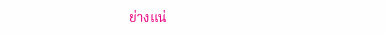ย่างแน่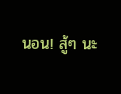นอน! สู้ๆ นะ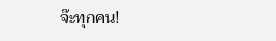จ๊ะทุกคน!